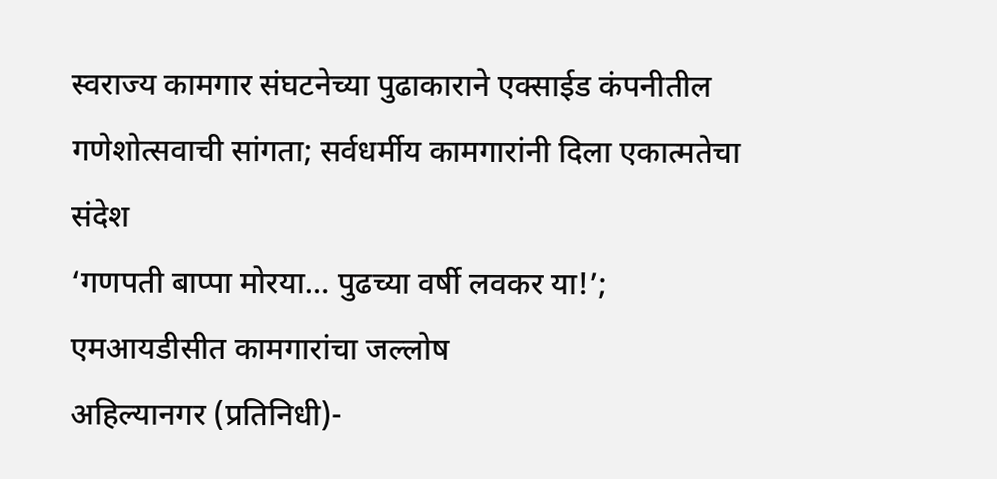स्वराज्य कामगार संघटनेच्या पुढाकाराने एक्साईड कंपनीतील गणेशोत्सवाची सांगता; सर्वधर्मीय कामगारांनी दिला एकात्मतेचा संदेश
‘गणपती बाप्पा मोरया… पुढच्या वर्षी लवकर या!’; एमआयडीसीत कामगारांचा जल्लोष
अहिल्यानगर (प्रतिनिधी)-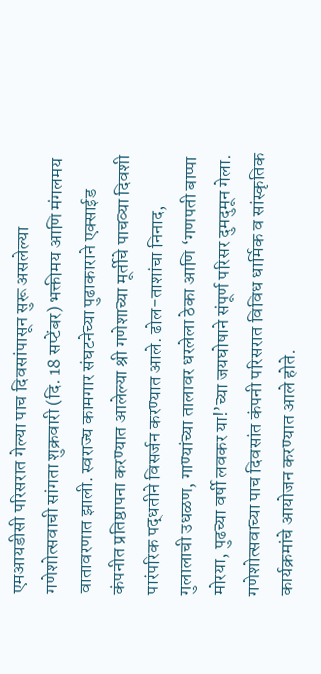एमआयडीसी परिसरात गेल्या पाच दिवसांपासून सुरू असलेल्या गणेशोत्सवाची सांगता शुक्रवारी (दि. 18 सप्टेंबर) भक्तीमय आणि मंगलमय वातावरणात झाली. स्वराज्य कामगार संघटनेच्या पुढाकाराने एक्साईड कंपनीत प्रतिष्ठापना करण्यात आलेल्या श्री गणेशाच्या मूर्तीचे पाचव्या दिवशी पारंपरिक पद्धतीने विसर्जन करण्यात आले. ढोल-ताशांचा निनाद, गुलालाची उधळण, गाण्यांच्या तालावर धरलेला ठेका आणि ‘गणपती बाप्पा मोरया, पुढच्या वर्षी लवकर या!’च्या जयघोषाने संपूर्ण परिसर दुमदुमून गेला.
गणेशोत्सवाच्या पाच दिवसांत कंपनी परिसरात विविध धार्मिक व सांस्कृतिक कार्यक्रमांचे आयोजन करण्यात आले होते.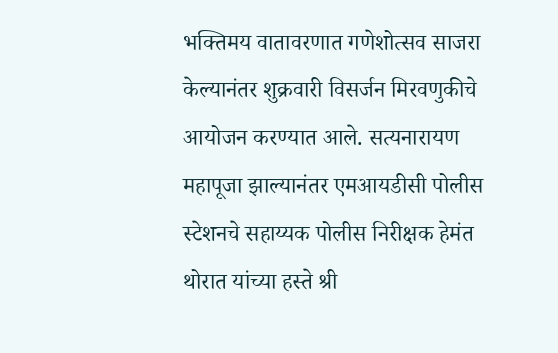भक्तिमय वातावरणात गणेशोत्सव साजरा केल्यानंतर शुक्रवारी विसर्जन मिरवणुकीचे आयोजन करण्यात आले. सत्यनारायण महापूजा झाल्यानंतर एमआयडीसी पोलीस स्टेशनचे सहाय्यक पोलीस निरीक्षक हेमंत थोरात यांच्या हस्ते श्री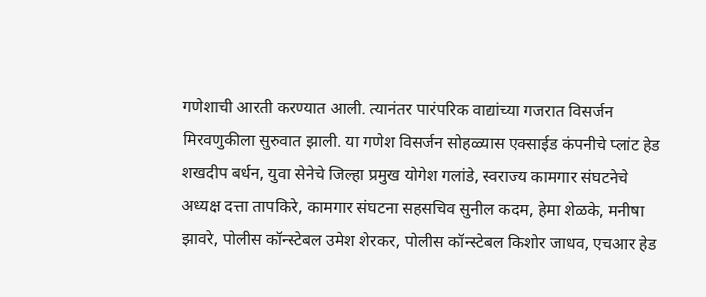गणेशाची आरती करण्यात आली. त्यानंतर पारंपरिक वाद्यांच्या गजरात विसर्जन मिरवणुकीला सुरुवात झाली. या गणेश विसर्जन सोहळ्यास एक्साईड कंपनीचे प्लांट हेड शखदीप बर्धन, युवा सेनेचे जिल्हा प्रमुख योगेश गलांडे, स्वराज्य कामगार संघटनेचे अध्यक्ष दत्ता तापकिरे, कामगार संघटना सहसचिव सुनील कदम, हेमा शेळके, मनीषा झावरे, पोलीस कॉन्स्टेबल उमेश शेरकर, पोलीस कॉन्स्टेबल किशोर जाधव, एचआर हेड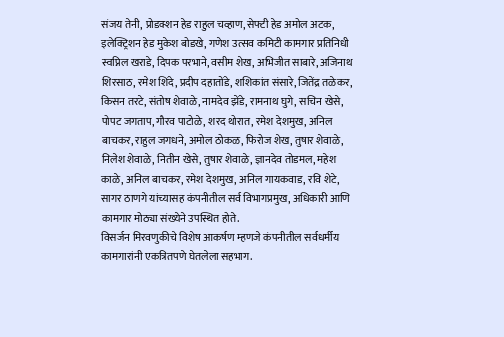संजय तेनी, प्रोडक्शन हेड राहुल चव्हाण, सेफ्टी हेड अमोल अटक, इलेक्ट्रिशन हेड मुकेश बोडखे, गणेश उत्सव कमिटी कामगार प्रतिनिधी स्वप्निल खराडे, दिपक परभाने, वसीम शेख, अभिजीत साबारे, अजिनाथ शिरसाठ, रमेश शिंदे, प्रदीप दहातोंडे, शशिकांत संसारे, जितेंद्र तळेकर, किसन तरटे, संतोष शेवाळे, नामदेव झेंडे, रामनाथ घुगे, सचिन खेसे, पोपट जगताप, गौरव पाटोळे, शरद थोरात, रमेश देशमुख, अनिल बाचकर, राहुल जगधने, अमोल ठोकळ, फिरोज शेख, तुषार शेवाळे, निलेश शेवाळे, नितीन खेसे, तुषार शेवाळे, ज्ञानदेव तोडमल, महेश काळे, अनिल बाचकर, रमेश देशमुख, अनिल गायकवाड, रवि शेटे, सागर ठाणगे यांच्यासह कंपनीतील सर्व विभागप्रमुख, अधिकारी आणि कामगार मोठ्या संख्येने उपस्थित होते.
विसर्जन मिरवणुकीचे विशेष आकर्षण म्हणजे कंपनीतील सर्वधर्मीय कामगारांनी एकत्रितपणे घेतलेला सहभाग.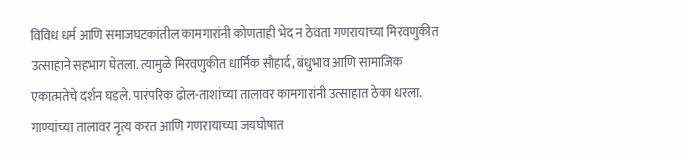विविध धर्म आणि समाजघटकांतील कामगारांनी कोणताही भेद न ठेवता गणरायाच्या मिरवणुकीत उत्साहाने सहभाग घेतला. त्यामुळे मिरवणुकीत धार्मिक सौहार्द, बंधुभाव आणि सामाजिक एकात्मतेचे दर्शन घडले. पारंपरिक ढोल-ताशांच्या तालावर कामगारांनी उत्साहात ठेका धरला. गाण्यांच्या तालावर नृत्य करत आणि गणरायाच्या जयघोषात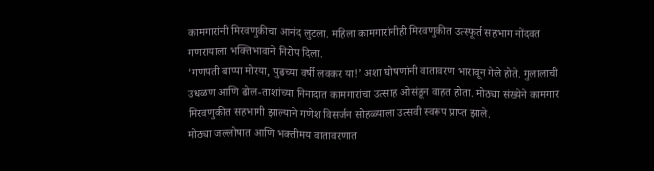कामगारांनी मिरवणुकीचा आनंद लुटला. महिला कामगारांनीही मिरवणुकीत उत्स्फूर्त सहभाग नोंदवत गणरायाला भक्तिभावाने निरोप दिला.
‘गणपती बाप्पा मोरया, पुढच्या वर्षी लवकर या!’ अशा घोषणांनी वातावरण भारावून गेले होते. गुलालाची उधळण आणि ढोल-ताशांच्या निनादात कामगारांचा उत्साह ओसंडून वाहत होता. मोठ्या संख्येने कामगार मिरवणुकीत सहभागी झाल्याने गणेश विसर्जन सोहळ्याला उत्सवी स्वरूप प्राप्त झाले.
मोठ्या जल्लोषात आणि भक्तीमय वातावरणात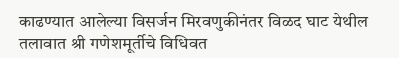काढण्यात आलेल्या विसर्जन मिरवणुकीनंतर विळद घाट येथील तलावात श्री गणेशमूर्तीचे विधिवत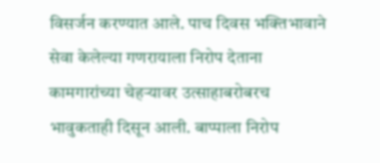विसर्जन करण्यात आले. पाच दिवस भक्तिभावाने सेवा केलेल्या गणरायाला निरोप देताना कामगारांच्या चेहऱ्यावर उत्साहाबरोबरच भावुकताही दिसून आली. बाप्पाला निरोप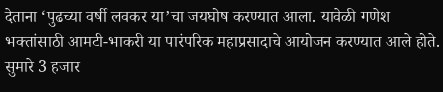देताना ‘पुढच्या वर्षी लवकर या’चा जयघोष करण्यात आला. यावेळी गणेश भक्तांसाठी आमटी-भाकरी या पारंपरिक महाप्रसादाचे आयोजन करण्यात आले होते. सुमारे 3 हजार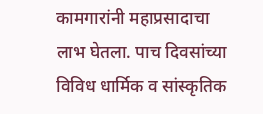कामगारांनी महाप्रसादाचा लाभ घेतला. पाच दिवसांच्या विविध धार्मिक व सांस्कृतिक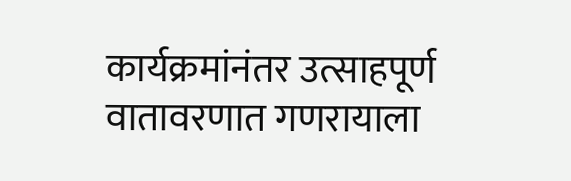कार्यक्रमांनंतर उत्साहपूर्ण वातावरणात गणरायाला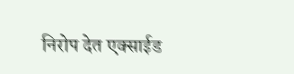निरोप देत एक्साईड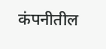कंपनीतील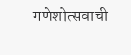गणेशोत्सवाची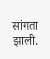सांगता झाली.